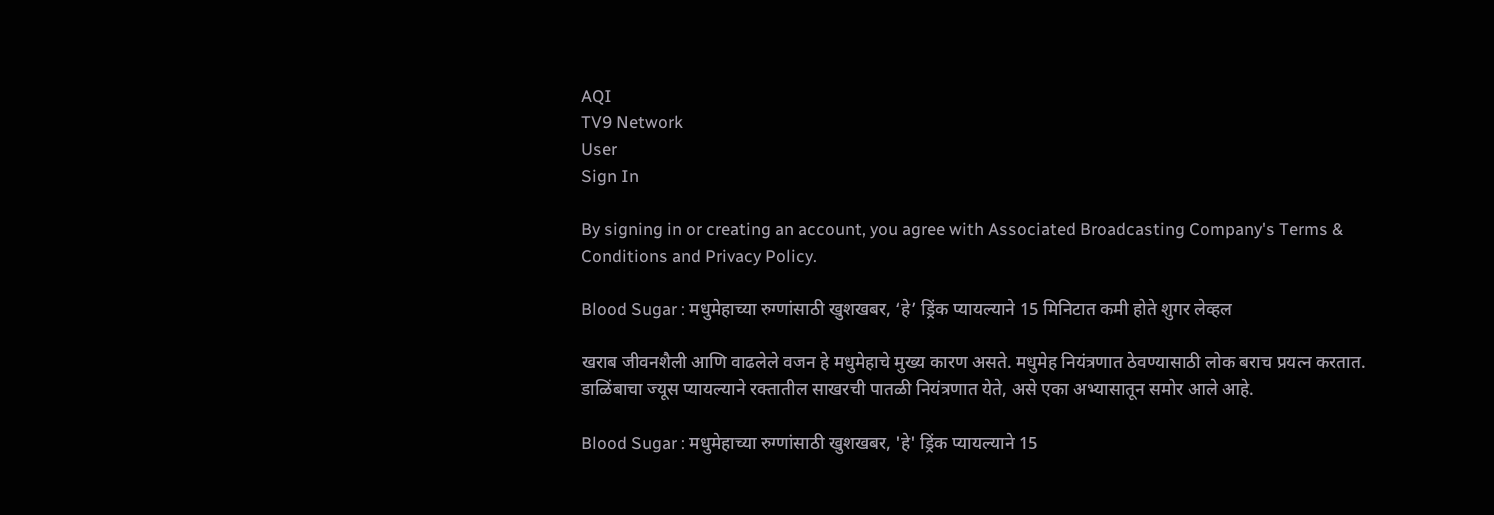AQI
TV9 Network
User
Sign In

By signing in or creating an account, you agree with Associated Broadcasting Company's Terms & Conditions and Privacy Policy.

Blood Sugar : मधुमेहाच्या रुग्णांसाठी खुशखबर, ‘हे’ ड्रिंक प्यायल्याने 15 मिनिटात कमी होते शुगर लेव्हल

खराब जीवनशैली आणि वाढलेले वजन हे मधुमेहाचे मुख्य कारण असते. मधुमेह नियंत्रणात ठेवण्यासाठी लोक बराच प्रयत्न करतात. डाळिंबाचा ज्यूस प्यायल्याने रक्तातील साखरची पातळी नियंत्रणात येते, असे एका अभ्यासातून समोर आले आहे.

Blood Sugar : मधुमेहाच्या रुग्णांसाठी खुशखबर, 'हे' ड्रिंक प्यायल्याने 15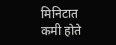मिनिटात कमी होते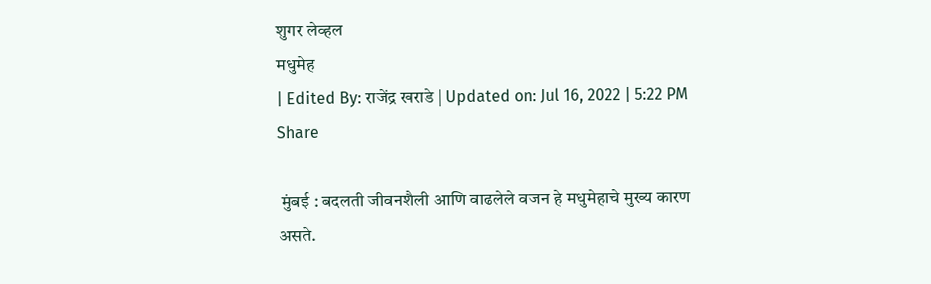शुगर लेव्हल
मधुमेह
| Edited By: राजेंद्र खराडे | Updated on: Jul 16, 2022 | 5:22 PM
Share

 मुंबई : बदलती जीवनशैली आणि वाढलेले वजन हे मधुमेहाचे मुख्य कारण असते.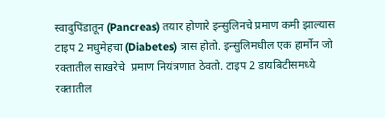स्वादुपिंडातून (Pancreas) तयार होणारे इन्सुलिनचे प्रमाण कमी झाल्यास टाइप 2 मधुमेहचा (Diabetes) त्रास होतो. इन्सुलिमधील एक हार्मोन जो रक्तातील साखरेचे  प्रमाण नियंत्रणात ठेवतो. टाइप 2 डायबिटीसमध्ये रक्तातील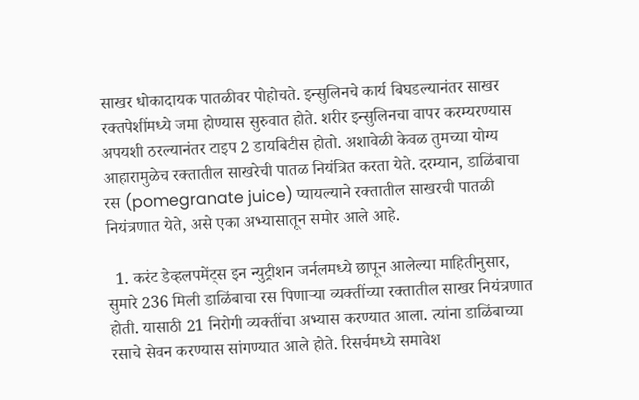साखर धोकादायक पातळीवर पोहोचते. इन्सुलिनचे कार्य बिघडल्यानंतर साखर रक्तपेशींमध्ये जमा होण्यास सुरुवात होते. शरीर इन्सुलिनचा वापर करम्यरण्यास अपयशी ठरल्यानंतर टाइप 2 डायबिटीस होतो. अशावेळी केवळ तुमच्या योग्य आहारामुळेच रक्तातील साखरेची पातळ नियंत्रित करता येते. दरम्यान, डाळिंबाचा रस (pomegranate juice) प्यायल्याने रक्तातील साखरची पातळी नियंत्रणात येते, असे एका अभ्यासातून समोर आले आहे.

  1. करंट डेव्हलपमेंट्स इन न्युट्रीशन जर्नलमध्ये छापून आलेल्या माहितीनुसार, सुमारे 236 मिली डाळिंबाचा रस पिणाऱ्या व्यक्तींच्या रक्तातील साखर नियंत्रणात होती. यासाठी 21 निरोगी व्यक्तींचा अभ्यास करण्यात आला. त्यांना डाळिंबाच्या रसाचे सेवन करण्यास सांगण्यात आले होते. रिसर्चमध्ये समावेश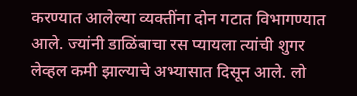करण्यात आलेल्या व्यक्तींना दोन गटात विभागण्यात आले. ज्यांनी डाळिंबाचा रस प्यायला त्यांची शुगर लेव्हल कमी झाल्याचे अभ्यासात दिसून आले. लो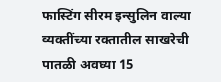फास्टिंग सीरम इन्सुलिन वाल्या व्यक्तींच्या रक्तातील साखरेची पातळी अवघ्या 15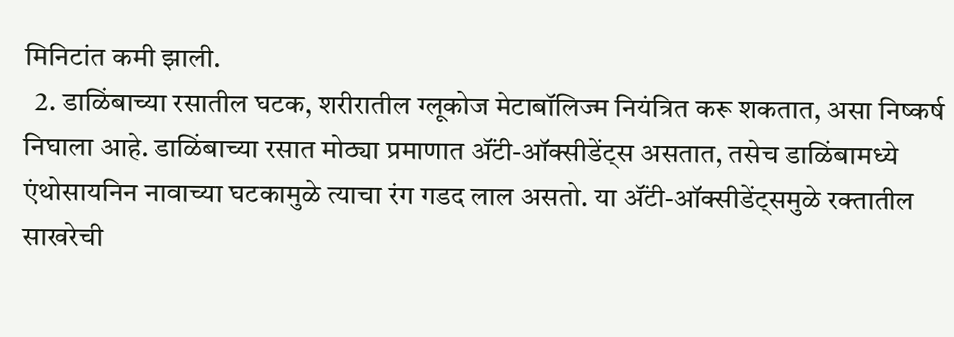मिनिटांत कमी झाली.
  2. डाळिंबाच्या रसातील घटक, शरीरातील ग्लूकोज मेटाबॉलिज्म नियंत्रित करू शकतात, असा निष्कर्ष निघाला आहे. डाळिंबाच्या रसात मोठ्या प्रमाणात ॲंटी-ऑक्सीडेंट्स असतात, तसेच डाळिंबामध्ये एंथोसायनिन नावाच्या घटकामुळे त्याचा रंग गडद लाल असतो. या ॲंटी-ऑक्सीडेंट्समुळे रक्तातील साखरेची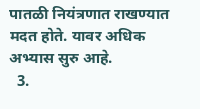पातळी नियंत्रणात राखण्यात मदत होते. यावर अधिक अभ्यास सुरु आहे.
  3.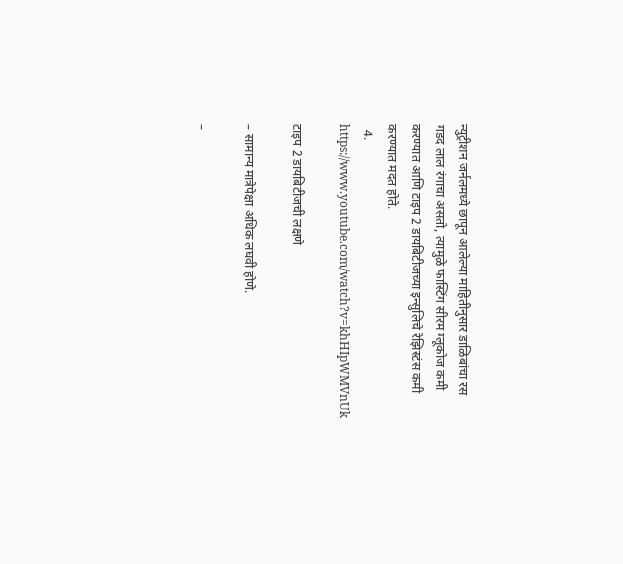न्युट्रीशन जर्नलमध्ये छापून आलेल्या माहितीनुसार डाळिबांचा रस गडद लाल रंगाचा असतो, त्यामुळे फास्टिंग सीरम ग्लूकोज कमी करण्यात आणि टाइप 2 डायबिटीजच्या इन्सुलिचे रेझिस्टंस कमी करण्यात मदत होते.
  4. https://www.youtube.com/watch?v=khHIpWMVnUk

टाइप 2 डायबिटीजची लक्षणे

– सामान्य मात्रेपेक्षा अधिक लघवी होणे.

–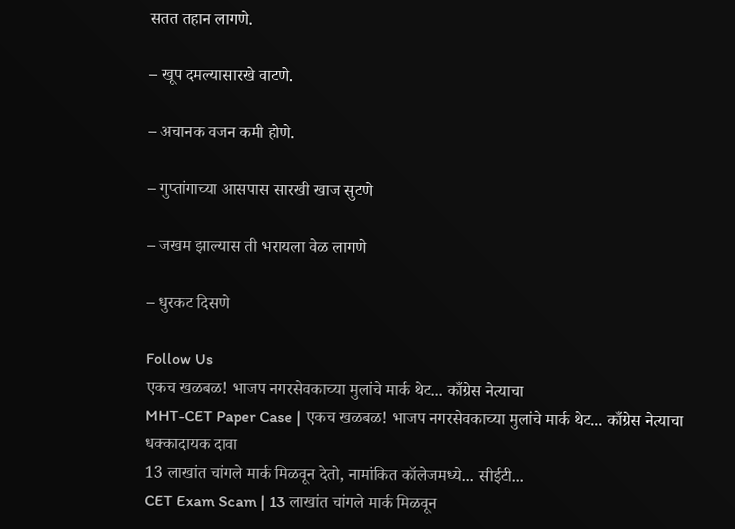सतत तहान लागणे.

– खूप दमल्यासारखे वाटणे.

– अचानक वजन कमी होणे.

– गुप्तांगाच्या आसपास सारखी खाज सुटणे

– जखम झाल्यास ती भरायला वेळ लागणे

– धुरकट दिसणे

Follow Us
एकच खळबळ! भाजप नगरसेवकाच्या मुलांचे मार्क थेट... काँग्रेस नेत्याचा
MHT-CET Paper Case | एकच खळबळ! भाजप नगरसेवकाच्या मुलांचे मार्क थेट... काँग्रेस नेत्याचा धक्कादायक दावा
13 लाखांत चांगले मार्क मिळवून देतो, नामांकित कॉलेजमध्ये... सीईटी...
CET Exam Scam | 13 लाखांत चांगले मार्क मिळवून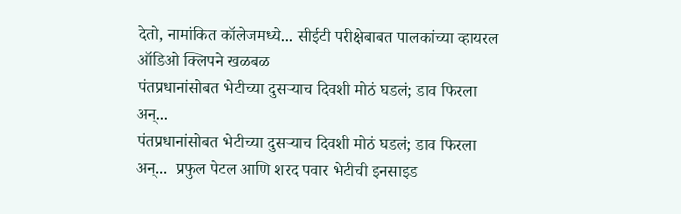देतो, नामांकित कॉलेजमध्ये... सीईटी परीक्षेबाबत पालकांच्या व्हायरल ऑडिओ क्लिपने खळबळ
पंतप्रधानांसोबत भेटीच्या दुसऱ्याच दिवशी मोठं घडलं; डाव फिरला अन्...
पंतप्रधानांसोबत भेटीच्या दुसऱ्याच दिवशी मोठं घडलं; डाव फिरला अन्...  प्रफुल पेटल आणि शरद पवार भेटीची इनसाइड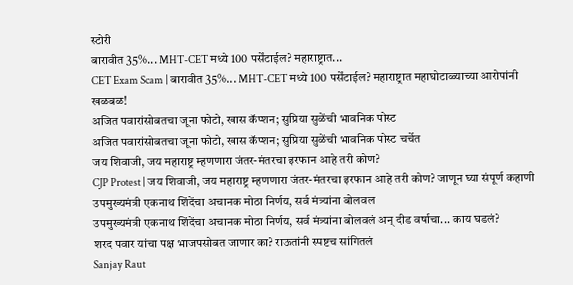स्टोरी
बारावीत 35%... MHT-CET मध्ये 100 पर्सेंटाईल? महाराष्ट्रात...
CET Exam Scam | बारावीत 35%... MHT-CET मध्ये 100 पर्सेंटाईल? महाराष्ट्रात महाघोटाळ्याच्या आरोपांनी खळबळ!
अजित पवारांसोबतचा जूना फोटो, खास कॅप्शन; सुप्रिया सुळेंची भावनिक पोस्ट
अजित पवारांसोबतचा जूना फोटो, खास कॅप्शन; सुप्रिया सुळेंची भावनिक पोस्ट चर्चेत
जय शिवाजी, जय महाराष्ट्र म्हणणारा जंतर-मंतरचा इरफान आहे तरी कोण?
CJP Protest | जय शिवाजी, जय महाराष्ट्र म्हणणारा जंतर-मंतरचा इरफान आहे तरी कोण? जाणून घ्या संपूर्ण कहाणी
उपमुख्यमंत्री एकनाथ शिंदेंचा अचानक मोठा निर्णय, सर्व मंत्र्यांना बोलवल
उपमुख्यमंत्री एकनाथ शिंदेंचा अचानक मोठा निर्णय, सर्व मंत्र्यांना बोलवलं अन् दीड वर्षाचा... काय घडलं?
शरद पवार यांचा पक्ष भाजपसोबत जाणार का? राऊतांनी स्पष्टच सांगितलं
Sanjay Raut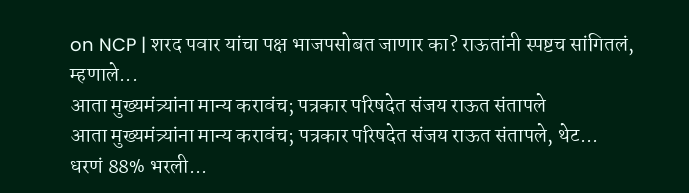on NCP | शरद पवार यांचा पक्ष भाजपसोबत जाणार का? राऊतांनी स्पष्टच सांगितलं, म्हणाले...
आता मुख्यमंत्र्यांना मान्य करावंच; पत्रकार परिषदेत संजय राऊत संतापले
आता मुख्यमंत्र्यांना मान्य करावंच; पत्रकार परिषदेत संजय राऊत संतापले, थेट...
धरणं 88% भरली...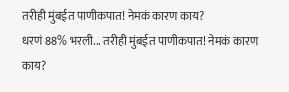तरीही मुंबईत पाणीकपात! नेमकं कारण काय?
धरणं 88% भरली... तरीही मुंबईत पाणीकपात! नेमकं कारण काय?